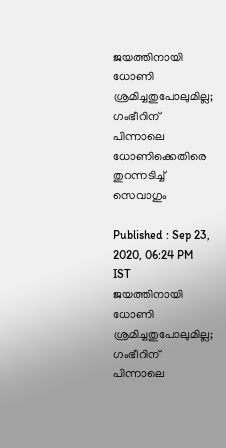ജയത്തിനായി ധോണി ശ്രമിച്ചതുപോലുമില്ല; ഗംഭീറിന് പിന്നാലെ ധോണിക്കെതിരെ തുറന്നടിച്ച് സെവാഗും

Published : Sep 23, 2020, 06:24 PM IST
ജയത്തിനായി ധോണി ശ്രമിച്ചതുപോലുമില്ല; ഗംഭീറിന് പിന്നാലെ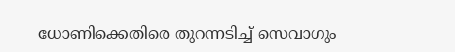ധോണിക്കെതിരെ തുറന്നടിച്ച് സെവാഗും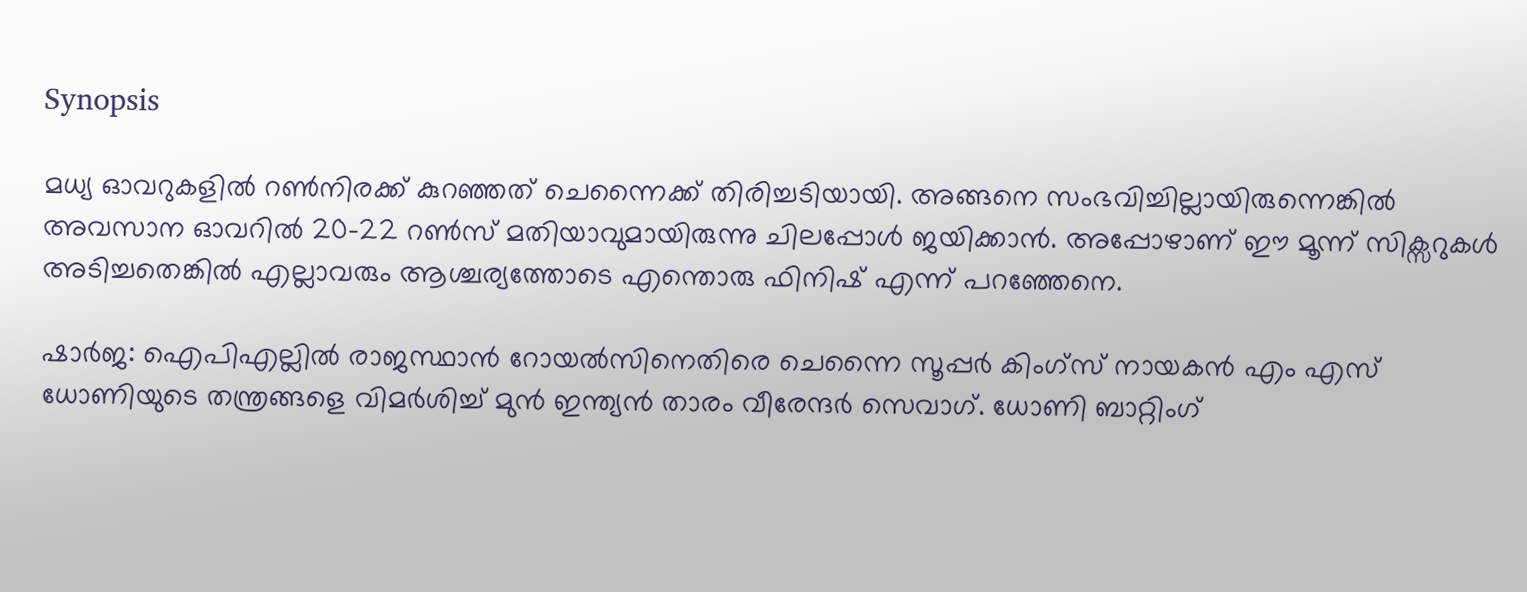Synopsis

മധ്യ ഓവറുകളില്‍ റണ്‍നിരക്ക് കുറഞ്ഞത് ചെന്നൈക്ക് തിരിച്ചടിയായി. അങ്ങനെ സംഭവിച്ചില്ലായിരുന്നെങ്കില്‍ അവസാന ഓവറില്‍ 20-22 റണ്‍സ് മതിയാവുമായിരുന്നു ചിലപ്പോള്‍ ജയിക്കാന്‍. അപ്പോഴാണ് ഈ മൂന്ന് സിക്സറുകള്‍ അടിച്ചതെങ്കില്‍ എല്ലാവരും ആശ്ചര്യത്തോടെ എന്തൊരു ഫിനിഷ് എന്ന് പറഞ്ഞേനെ.

ഷാര്‍ജ: ഐപിഎല്ലില്‍ രാജസ്ഥാന്‍ റോയല്‍സിനെതിരെ ചെന്നൈ സൂപ്പര്‍ കിംഗ്സ് നായകന്‍ എം എസ് ധോണിയുടെ തന്ത്രങ്ങളെ വിമര്‍ശിച്ച് മുന്‍ ഇന്ത്യന്‍ താരം വീരേന്ദര്‍ സെവാഗ്. ധോണി ബാറ്റിംഗ്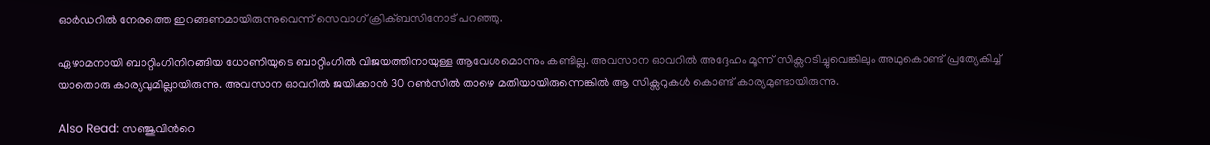ഓര്‍ഡറില്‍ നേരത്തെ ഇറങ്ങണമായിരുന്നുവെന്ന് സെവാഗ് ക്രിക്ബസിനോട് പറഞ്ഞു.

ഏഴാമനായി ബാറ്റിംഗിനിറങ്ങിയ ധോണിയുടെ ബാറ്റിംഗില്‍ വിജയത്തിനായുള്ള ആവേശമൊന്നും കണ്ടില്ല. അവസാന ഓവറില്‍ അദ്ദേഹം മൂന്ന് സിക്സറടിച്ചുവെങ്കിലും അഥുകൊണ്ട് പ്രത്യേകിച്ച് യാതൊരു കാര്യവുമില്ലായിരുന്നു. അവസാന ഓവറില്‍ ജയിക്കാന്‍ 30 റണ്‍സില്‍ താഴെ മതിയായിരുന്നെങ്കില്‍ ആ സിക്സറുകള്‍ കൊണ്ട് കാര്യമുണ്ടായിരുന്നു.

Also Read: സഞ്ജുവിന്‍റെ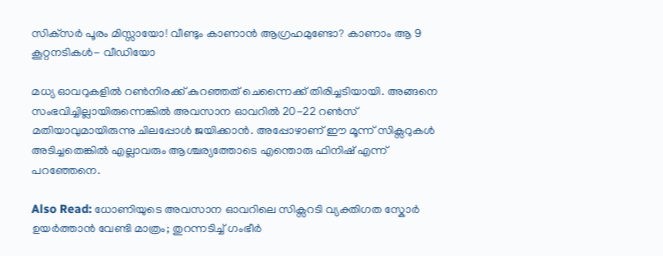സിക്‌സര്‍‌ പൂരം മിസ്സായോ! വീണ്ടും കാണാന്‍ ആഗ്രഹമുണ്ടോ? കാണാം ആ 9 കൂറ്റനടികള്‍- വീഡിയോ

മധ്യ ഓവറുകളില്‍ റണ്‍നിരക്ക് കുറഞ്ഞത് ചെന്നൈക്ക് തിരിച്ചടിയായി. അങ്ങനെ സംഭവിച്ചില്ലായിരുന്നെങ്കില്‍ അവസാന ഓവറില്‍ 20-22 റണ്‍സ് മതിയാവുമായിരുന്നു ചിലപ്പോള്‍ ജയിക്കാന്‍. അപ്പോഴാണ് ഈ മൂന്ന് സിക്സറുകള്‍ അടിച്ചതെങ്കില്‍ എല്ലാവരും ആശ്ചര്യത്തോടെ എന്തൊരു ഫിനിഷ് എന്ന് പറഞ്ഞേനെ.

Also Read: ധോണിയുടെ അവസാന ഓവറിലെ സിക്സറടി വ്യക്തിഗത സ്കോര്‍ ഉയര്‍ത്താന്‍ വേണ്ടി മാത്രം; തുറന്നടിച്ച് ഗംഭീര്‍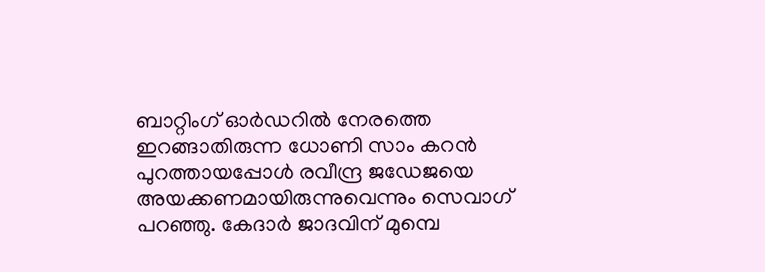ബാറ്റിംഗ് ഓര്‍ഡറില്‍ നേരത്തെ ഇറങ്ങാതിരുന്ന ധോണി സാം കറന്‍ പുറത്തായപ്പോള്‍ രവീന്ദ്ര ജഡേജയെ അയക്കണമായിരുന്നുവെന്നും സെവാഗ് പറഞ്ഞു. കേദാര്‍ ജാദവിന് മുമ്പെ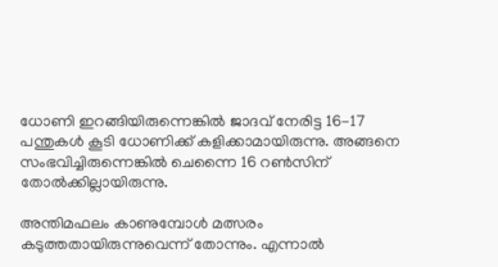ധോണി ഇറങ്ങിയിരുന്നെങ്കില്‍ ജാദവ് നേരിട്ട 16-17 പന്തുകള്‍ കൂടി ധോണിക്ക് കളിക്കാമായിരുന്നു. അങ്ങനെ സംഭവിച്ചിരുന്നെങ്കില്‍ ചെന്നൈ 16 റണ്‍സിന് തോല്‍ക്കില്ലായിരുന്നു.

അന്തിമഫലം കാണുമ്പോള്‍ മത്സരം കടുത്തതായിരുന്നുവെന്ന് തോന്നും. എന്നാല്‍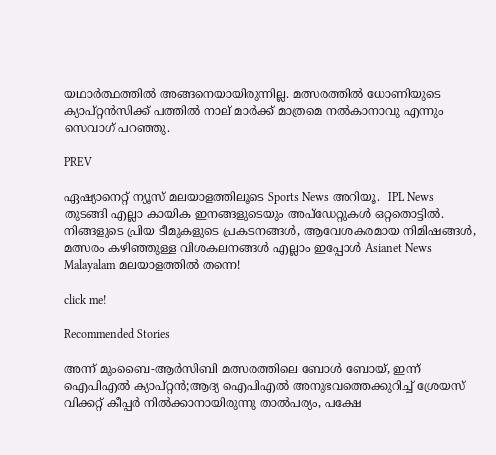യഥാര്‍ത്ഥത്തില്‍ അങ്ങനെയായിരുന്നില്ല. മത്സരത്തില്‍ ധോണിയുടെ ക്യാപ്റ്റന്‍സിക്ക് പത്തില്‍ നാല് മാര്‍ക്ക് മാത്രമെ നല്‍കാനാവു എന്നും സെവാഗ് പറഞ്ഞു.

PREV

ഏഷ്യാനെറ്റ് ന്യൂസ് മലയാളത്തിലൂടെ Sports News അറിയൂ.  IPL News തുടങ്ങി എല്ലാ കായിക ഇനങ്ങളുടെയും അപ്‌ഡേറ്റുകൾ ഒറ്റതൊട്ടിൽ. നിങ്ങളുടെ പ്രിയ ടീമുകളുടെ പ്രകടനങ്ങൾ, ആവേശകരമായ നിമിഷങ്ങൾ, മത്സരം കഴിഞ്ഞുള്ള വിശകലനങ്ങൾ എല്ലാം ഇപ്പോൾ Asianet News Malayalam മലയാളത്തിൽ തന്നെ!

click me!

Recommended Stories

അന്ന് മുംബൈ-ആര്‍സിബി മത്സരത്തിലെ ബോൾ ബോയ്, ഇന്ന് ഐപിഎല്‍ ക്യാപ്റ്റന്‍;ആദ്യ ഐപിഎൽ അനുഭവത്തെക്കുറിച്ച് ശ്രേയസ്
വിക്കറ്റ് കീപ്പര്‍ നില്‍ക്കാനായിരുന്നു താല്‍പര്യം, പക്ഷേ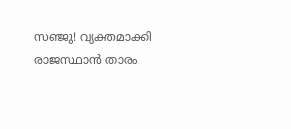സഞ്ജു! വ്യക്തമാക്കി രാജസ്ഥാന്‍ താരം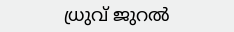ധ്രുവ് ജുറല്‍